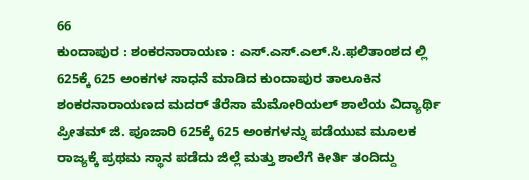66
ಕುಂದಾಪುರ : ಶಂಕರನಾರಾಯಣ : ಎಸ್.ಎಸ್.ಎಲ್.ಸಿ.ಫಲಿತಾಂಶದ ಲ್ಲಿ 625ಕ್ಕೆ 625 ಅಂಕಗಳ ಸಾಧನೆ ಮಾಡಿದ ಕುಂದಾಪುರ ತಾಲೂಕಿನ ಶಂಕರನಾರಾಯಣದ ಮದರ್ ತೆರೆಸಾ ಮೆಮೋರಿಯಲ್ ಶಾಲೆಯ ವಿದ್ಯಾರ್ಥಿ ಪ್ರೀತಮ್ ಜಿ. ಪೂಜಾರಿ 625ಕ್ಕೆ 625 ಅಂಕಗಳನ್ನು ಪಡೆಯುವ ಮೂಲಕ ರಾಜ್ಯಕ್ಕೆ ಪ್ರಥಮ ಸ್ಥಾನ ಪಡೆದು ಜಿಲ್ಲೆ ಮತ್ತು ಶಾಲೆಗೆ ಕೀರ್ತಿ ತಂದಿದ್ದು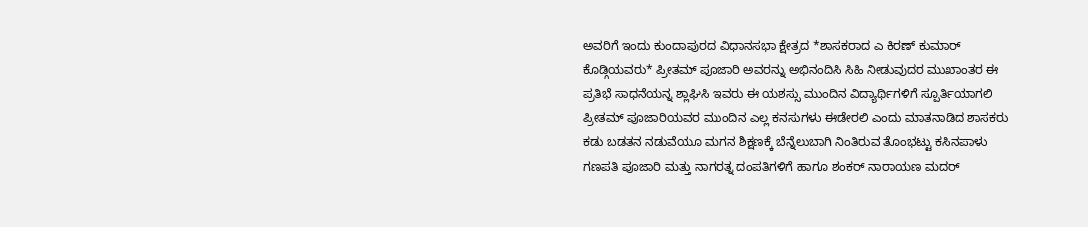ಅವರಿಗೆ ಇಂದು ಕುಂದಾಪುರದ ವಿಧಾನಸಭಾ ಕ್ಷೇತ್ರದ *ಶಾಸಕರಾದ ಎ ಕಿರಣ್ ಕುಮಾರ್ ಕೊಡ್ಗಿಯವರು* ಪ್ರೀತಮ್ ಪೂಜಾರಿ ಅವರನ್ನು ಅಭಿನಂದಿಸಿ ಸಿಹಿ ನೀಡುವುದರ ಮುಖಾಂತರ ಈ ಪ್ರತಿಭೆ ಸಾಧನೆಯನ್ನ ಶ್ಲಾಘಿಸಿ ಇವರು ಈ ಯಶಸ್ಸು ಮುಂದಿನ ವಿದ್ಯಾರ್ಥಿಗಳಿಗೆ ಸ್ಪೂರ್ತಿಯಾಗಲಿ ಪ್ರೀತಮ್ ಪೂಜಾರಿಯವರ ಮುಂದಿನ ಎಲ್ಲ ಕನಸುಗಳು ಈಡೇರಲಿ ಎಂದು ಮಾತನಾಡಿದ ಶಾಸಕರು ಕಡು ಬಡತನ ನಡುವೆಯೂ ಮಗನ ಶಿಕ್ಷಣಕ್ಕೆ ಬೆನ್ನೆಲುಬಾಗಿ ನಿಂತಿರುವ ತೊಂಭಟ್ಟು ಕಸಿನಪಾಳು ಗಣಪತಿ ಪೂಜಾರಿ ಮತ್ತು ನಾಗರತ್ನ ದಂಪತಿಗಳಿಗೆ ಹಾಗೂ ಶಂಕರ್ ನಾರಾಯಣ ಮದರ್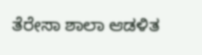ತೆರೇಸಾ ಶಾಲಾ ಆಡಳಿತ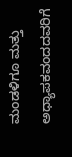ಮಂಡಳಿಗೂ ಮತ್ತು ಅಧ್ಯಾಪಕವಂದದವರಿಗೆ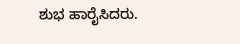ಶುಭ ಹಾರೈಸಿದರು.